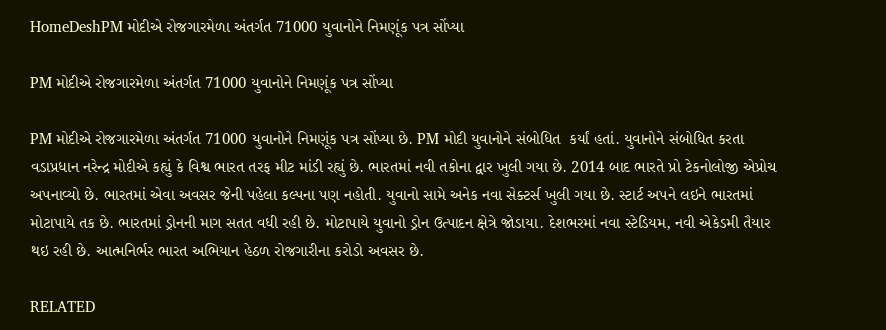HomeDeshPM મોદીએ રોજગારમેળા અંતર્ગત 71000 યુવાનોને નિમણૂંક પત્ર સોંપ્યા

PM મોદીએ રોજગારમેળા અંતર્ગત 71000 યુવાનોને નિમણૂંક પત્ર સોંપ્યા

PM મોદીએ રોજગારમેળા અંતર્ગત 71000 યુવાનોને નિમણૂંક પત્ર સોંપ્યા છે. PM મોદી યુવાનોને સંબોધિત  કર્યાં હતાં. યુવાનોને સંબોધિત કરતા વડાપ્રધાન નરેન્દ્ર મોદીએ કહ્યું કે વિશ્વ ભારત તરફ મીટ માંડી રહ્યું છે. ભારતમાં નવી તકોના દ્વાર ખુલી ગયા છે. 2014 બાદ ભારતે પ્રો ટેકનોલોજી એપ્રોચ અપનાવ્યો છે. ભારતમાં એવા અવસર જેની પહેલા કલ્પના પણ નહોતી. યુવાનો સામે અનેક નવા સેક્ટર્સ ખુલી ગયા છે. સ્ટાર્ટ અપને લઇને ભારતમાં મોટાપાયે તક છે. ભારતમાં ડ્રોનની માગ સતત વધી રહી છે. મોટાપાયે યુવાનો ડ્રોન ઉત્પાદન ક્ષેત્રે જોડાયા. દેશભરમાં નવા સ્ટેડિયમ, નવી એકેડમી તૈયાર થઇ રહી છે. આત્મનિર્ભર ભારત અભિયાન હેઠળ રોજગારીના કરોડો અવસર છે.

RELATED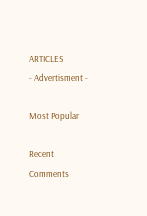ARTICLES
- Advertisment -

Most Popular

Recent Comments